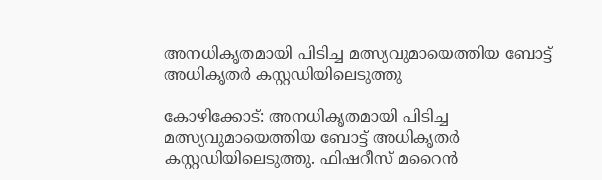അനധികൃതമായി പിടിച്ച മത്സ്യവുമായെത്തിയ ബോട്ട് അധികൃതര്‍ കസ്റ്റഡിയിലെടുത്തു

കോഴിക്കോട്: അനധികൃതമായി പിടിച്ച മത്സ്യവുമായെത്തിയ ബോട്ട് അധികൃതര്‍ കസ്റ്റഡിയിലെടുത്തു. ഫിഷറീസ് മറൈന്‍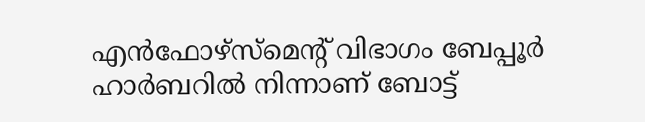എന്‍ഫോഴ്‌സ്‌മെന്‍റ് വിഭാഗം ബേപ്പൂര്‍ ഹാര്‍ബറില്‍ നിന്നാണ് ബോട്ട്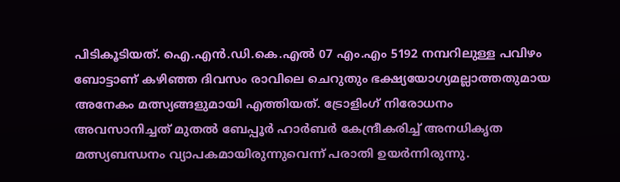പിടികൂടിയത്. ഐ.എന്‍.ഡി.കെ.എല്‍ 07 എം.എം 5192 നമ്പറിലുള്ള പവിഴം ബോട്ടാണ് കഴിഞ്ഞ ദിവസം രാവിലെ ചെറുതും ഭക്ഷ്യയോഗ്യമല്ലാത്തതുമായ അനേകം മത്സ്യങ്ങളുമായി എത്തിയത്. ട്രോളിംഗ് നിരോധനം അവസാനിച്ചത് മുതല്‍ ബേപ്പൂര്‍ ഹാര്‍ബര്‍ കേന്ദ്രീകരിച്ച് അനധികൃത മത്സ്യബന്ധനം വ്യാപകമായിരുന്നുവെന്ന് പരാതി ഉയര്‍ന്നിരുന്നു.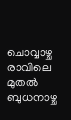ചൊവ്വാഴ്ച രാവിലെ മുതല്‍ ബുധനാഴ്ച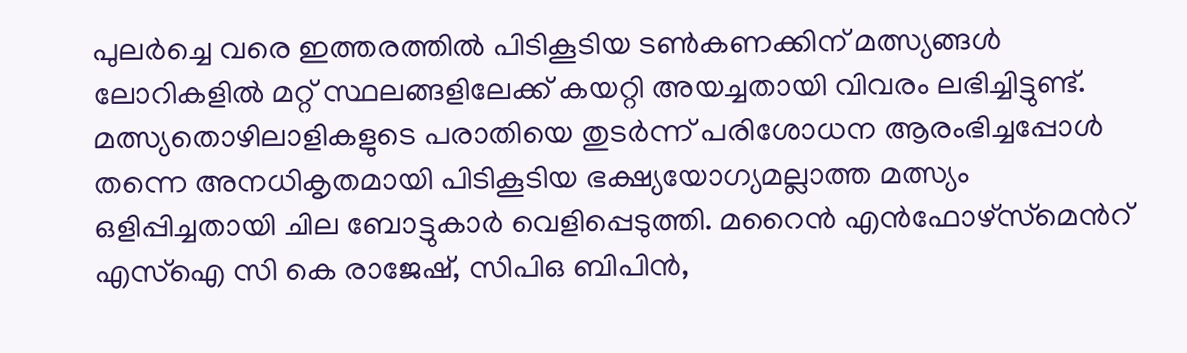പുലര്‍ച്ചെ വരെ ഇത്തരത്തില്‍ പിടികൂടിയ ടണ്‍കണക്കിന് മത്സ്യങ്ങള്‍ ലോറികളില്‍ മറ്റ് സ്ഥലങ്ങളിലേക്ക് കയറ്റി അയച്ചതായി വിവരം ലഭിച്ചിട്ടുണ്ട്. മത്സ്യതൊഴിലാളികളുടെ പരാതിയെ തുടര്‍ന്ന് പരിശോധന ആരംഭിച്ചപ്പോള്‍ തന്നെ അനധികൃതമായി പിടികൂടിയ ഭക്ഷ്യയോഗ്യമല്ലാത്ത മത്സ്യം ഒളിപ്പിച്ചതായി ചില ബോട്ടുകാര്‍ വെളിപ്പെടുത്തി. മറൈന്‍ എന്‍ഫോഴ്‌സ്‌മെന്‍റ് എസ്ഐ സി കെ രാജേഷ്, സിപിഒ ബിപിന്‍,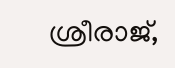ശ്രീരാജ്,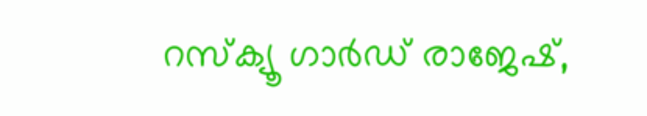റസ്‌ക്യൂ ഗാര്‍ഡ് രാജേഷ്,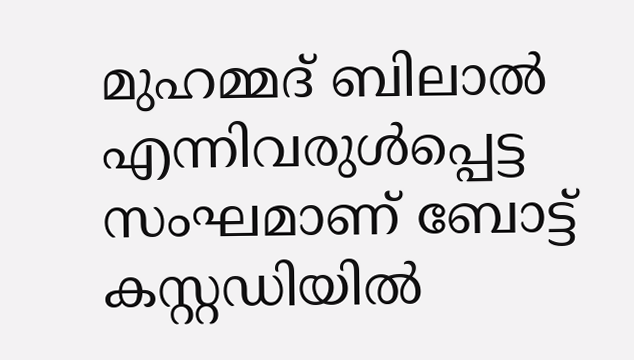മുഹമ്മദ് ബിലാല്‍ എന്നിവരുള്‍പ്പെട്ട സംഘമാണ് ബോട്ട് കസ്റ്റഡിയില്‍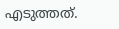എടുത്തത്.